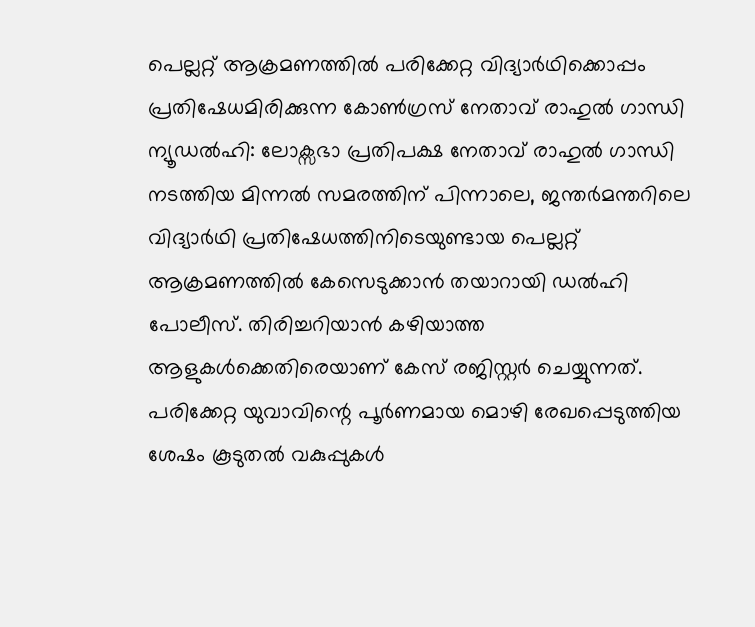പെല്ലറ്റ് ആക്രമണത്തിൽ പരിക്കേറ്റ വിദ്യാർഥിക്കൊപ്പം പ്രതിഷേധമിരിക്കുന്ന കോൺഗ്രസ് നേതാവ് രാഹുൽ ഗാന്ധി
ന്യൂഡൽഹി: ലോക്സഭാ പ്രതിപക്ഷ നേതാവ് രാഹുൽ ഗാന്ധി നടത്തിയ മിന്നൽ സമരത്തിന് പിന്നാലെ, ജന്തർമന്തറിലെ വിദ്യാർഥി പ്രതിഷേധത്തിനിടെയുണ്ടായ പെല്ലറ്റ് ആക്രമണത്തിൽ കേസെടുക്കാൻ തയാറായി ഡൽഹി പോലീസ്. തിരിച്ചറിയാൻ കഴിയാത്ത ആളുകൾക്കെതിരെയാണ് കേസ് രജിസ്റ്റർ ചെയ്യുന്നത്. പരിക്കേറ്റ യുവാവിന്റെ പൂർണമായ മൊഴി രേഖപ്പെടുത്തിയ ശേഷം കൂടുതൽ വകുപ്പുകൾ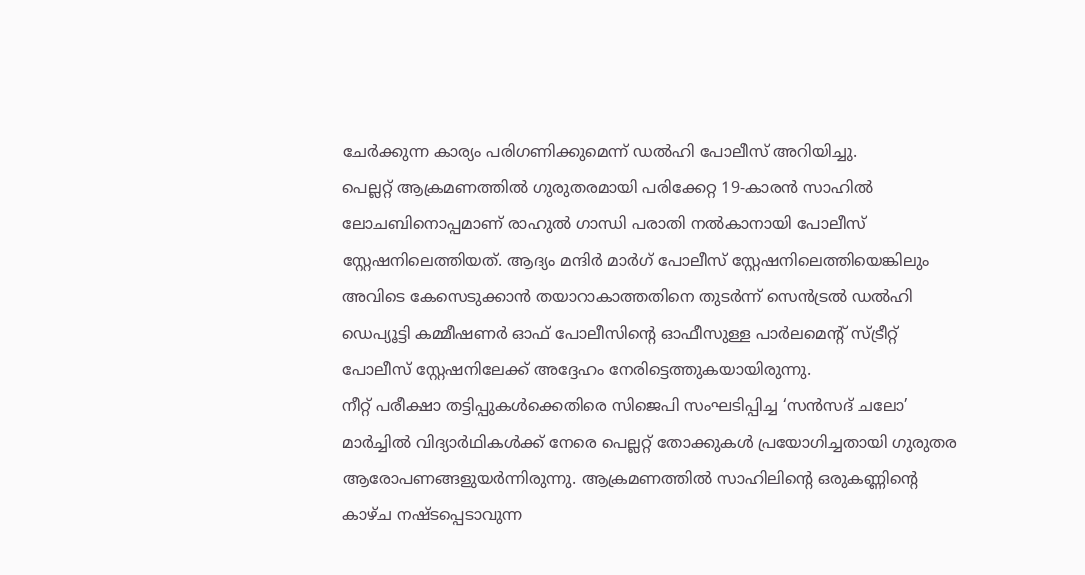ചേർക്കുന്ന കാര്യം പരിഗണിക്കുമെന്ന് ഡൽഹി പോലീസ് അറിയിച്ചു.
പെല്ലറ്റ് ആക്രമണത്തിൽ ഗുരുതരമായി പരിക്കേറ്റ 19-കാരൻ സാഹിൽ ലോചബിനൊപ്പമാണ് രാഹുൽ ഗാന്ധി പരാതി നൽകാനായി പോലീസ് സ്റ്റേഷനിലെത്തിയത്. ആദ്യം മന്ദിർ മാർഗ് പോലീസ് സ്റ്റേഷനിലെത്തിയെങ്കിലും അവിടെ കേസെടുക്കാൻ തയാറാകാത്തതിനെ തുടർന്ന് സെൻട്രൽ ഡൽഹി ഡെപ്യൂട്ടി കമ്മീഷണർ ഓഫ് പോലീസിന്റെ ഓഫീസുള്ള പാർലമെന്റ് സ്ട്രീറ്റ് പോലീസ് സ്റ്റേഷനിലേക്ക് അദ്ദേഹം നേരിട്ടെത്തുകയായിരുന്നു.
നീറ്റ് പരീക്ഷാ തട്ടിപ്പുകൾക്കെതിരെ സിജെപി സംഘടിപ്പിച്ച ‘സൻസദ് ചലോ’ മാർച്ചിൽ വിദ്യാർഥികൾക്ക് നേരെ പെല്ലറ്റ് തോക്കുകൾ പ്രയോഗിച്ചതായി ഗുരുതര ആരോപണങ്ങളുയർന്നിരുന്നു. ആക്രമണത്തിൽ സാഹിലിന്റെ ഒരുകണ്ണിന്റെ കാഴ്ച നഷ്ടപ്പെടാവുന്ന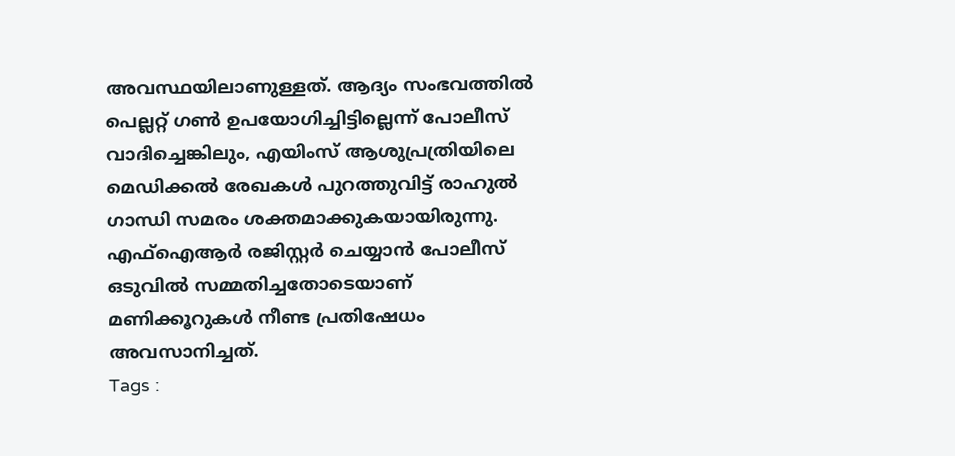അവസ്ഥയിലാണുള്ളത്. ആദ്യം സംഭവത്തിൽ പെല്ലറ്റ് ഗൺ ഉപയോഗിച്ചിട്ടില്ലെന്ന് പോലീസ് വാദിച്ചെങ്കിലും, എയിംസ് ആശുപ്രത്രിയിലെ മെഡിക്കൽ രേഖകൾ പുറത്തുവിട്ട് രാഹുൽ ഗാന്ധി സമരം ശക്തമാക്കുകയായിരുന്നു. എഫ്ഐആർ രജിസ്റ്റർ ചെയ്യാൻ പോലീസ് ഒടുവിൽ സമ്മതിച്ചതോടെയാണ് മണിക്കൂറുകൾ നീണ്ട പ്രതിഷേധം അവസാനിച്ചത്.
Tags :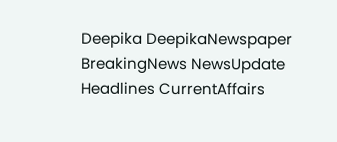Deepika DeepikaNewspaper BreakingNews NewsUpdate Headlines CurrentAffairs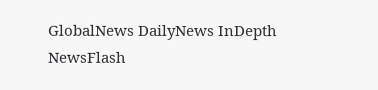GlobalNews DailyNews InDepth NewsFlash